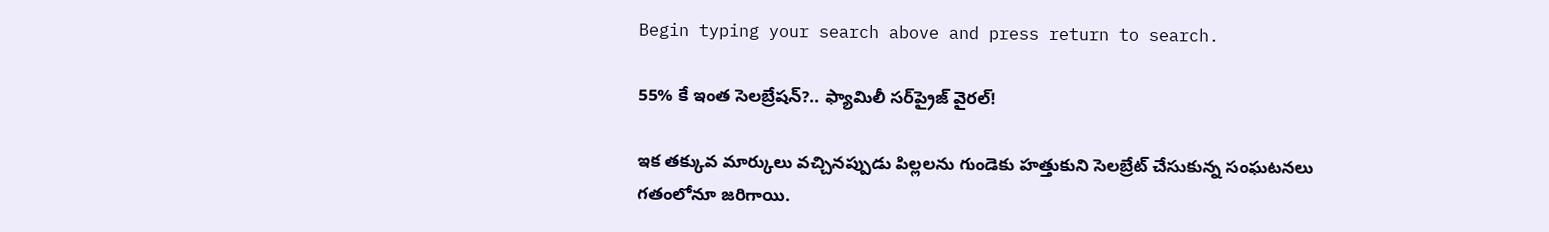Begin typing your search above and press return to search.

55% కే ఇంత సెలబ్రేషన్?.. ఫ్యామిలీ సర్‌ప్రైజ్ వైరల్!

ఇక తక్కువ మార్కులు వచ్చినప్పుడు పిల్లలను గుండెకు హత్తుకుని సెలబ్రేట్ చేసుకున్న సంఘటనలు గతంలోనూ జరిగాయి.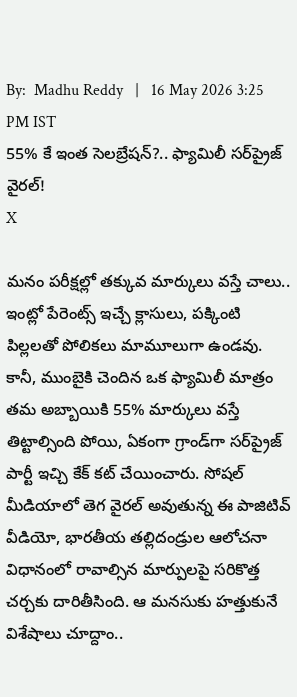By:  Madhu Reddy   |   16 May 2026 3:25 PM IST
55% కే ఇంత సెలబ్రేషన్?.. ఫ్యామిలీ సర్‌ప్రైజ్ వైరల్!
X

మనం పరీక్షల్లో తక్కువ మార్కులు వస్తే చాలు.. ఇంట్లో పేరెంట్స్ ఇచ్చే క్లాసులు, పక్కింటి పిల్లలతో పోలికలు మామూలుగా ఉండవు. కానీ, ముంబైకి చెందిన ఒక ఫ్యామిలీ మాత్రం తమ అబ్బాయికి 55% మార్కులు వస్తే తిట్టాల్సింది పోయి, ఏకంగా గ్రాండ్‌గా సర్‌ప్రైజ్ పార్టీ ఇచ్చి కేక్ కట్ చేయించారు. సోషల్ మీడియాలో తెగ వైరల్ అవుతున్న ఈ పాజిటివ్ వీడియో, భారతీయ తల్లిదండ్రుల ఆలోచనా విధానంలో రావాల్సిన మార్పులపై సరికొత్త చర్చకు దారితీసింది. ఆ మనసుకు హత్తుకునే విశేషాలు చూద్దాం..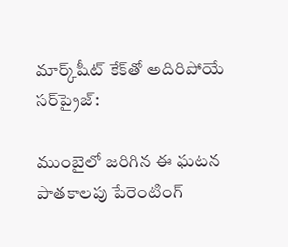మార్క్‌షీట్ కేక్‌తో అదిరిపోయే సర్‌ప్రైజ్:

ముంబైలో జరిగిన ఈ ఘటన పాతకాలపు పేరెంటింగ్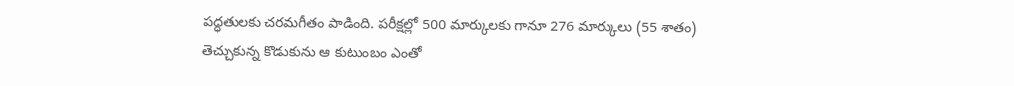పద్ధతులకు చరమగీతం పాడింది. పరీక్షల్లో 500 మార్కులకు గానూ 276 మార్కులు (55 శాతం) తెచ్చుకున్న కొడుకును ఆ కుటుంబం ఎంతో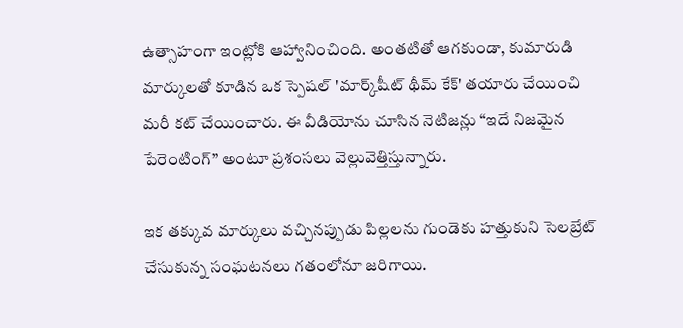ఉత్సాహంగా ఇంట్లోకి ఆహ్వానించింది. అంతటితో ఆగకుండా, కుమారుడి మార్కులతో కూడిన ఒక స్పెషల్ 'మార్క్‌షీట్ థీమ్ కేక్' తయారు చేయించి మరీ కట్ చేయించారు. ఈ వీడియోను చూసిన నెటిజన్లు “ఇదే నిజమైన పేరెంటింగ్” అంటూ ప్రశంసలు వెల్లువెత్తిస్తున్నారు.

ఇక తక్కువ మార్కులు వచ్చినప్పుడు పిల్లలను గుండెకు హత్తుకుని సెలబ్రేట్ చేసుకున్న సంఘటనలు గతంలోనూ జరిగాయి.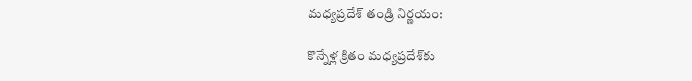మధ్యప్రదేశ్ తండ్రి నిర్ణయం:

కొన్నేళ్ల క్రితం మధ్యప్రదేశ్‌కు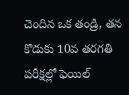చెందిన ఒక తండ్రి, తన కొడుకు 10వ తరగతి పరీక్షల్లో ఫెయిల్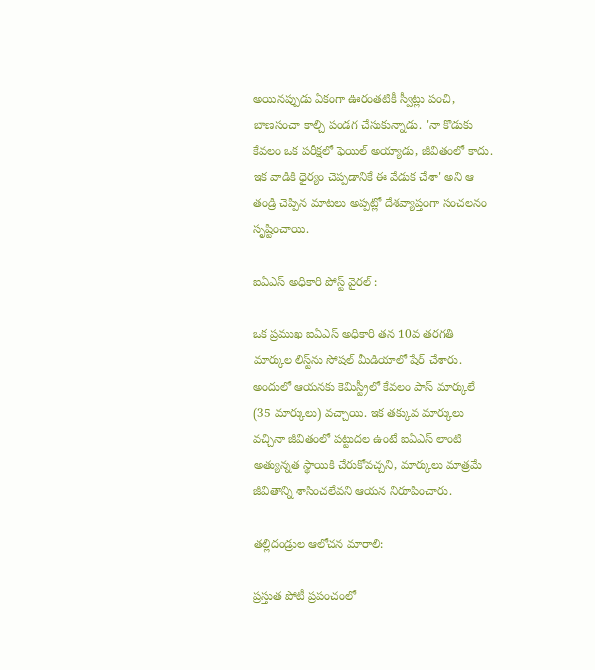అయినప్పుడు ఏకంగా ఊరంతటికీ స్వీట్లు పంచి, బాణసంచా కాల్చి పండగ చేసుకున్నాడు. 'నా కొడుకు కేవలం ఒక పరీక్షలో ఫెయిల్ అయ్యాడు, జీవితంలో కాదు. ఇక వాడికి ధైర్యం చెప్పడానికే ఈ వేడుక చేశా' అని ఆ తండ్రి చెప్పిన మాటలు అప్పట్లో దేశవ్యాప్తంగా సంచలనం సృష్టించాయి.

ఐఏఎస్ అధికారి పోస్ట్ వైరల్ :

ఒక ప్రముఖ ఐఏఎస్ అధికారి తన 10వ తరగతి మార్కుల లిస్ట్‌ను సోషల్ మీడియాలో షేర్ చేశారు. అందులో ఆయనకు కెమిస్ట్రీలో కేవలం పాస్ మార్కులే (35 మార్కులు) వచ్చాయి. ఇక తక్కువ మార్కులు వచ్చినా జీవితంలో పట్టుదల ఉంటే ఐఏఎస్ లాంటి అత్యున్నత స్థాయికి చేరుకోవచ్చని, మార్కులు మాత్రమే జీవితాన్ని శాసించలేవని ఆయన నిరూపించారు.

తల్లిదండ్రుల ఆలోచన మారాలి:

ప్రస్తుత పోటీ ప్రపంచంలో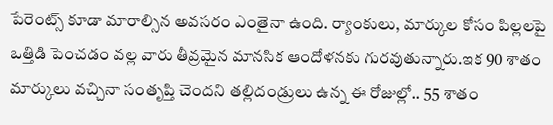పేరెంట్స్ కూడా మారాల్సిన అవసరం ఎంతైనా ఉంది. ర్యాంకులు, మార్కుల కోసం పిల్లలపై ఒత్తిడి పెంచడం వల్ల వారు తీవ్రమైన మానసిక ఆందోళనకు గురవుతున్నారు.ఇక 90 శాతం మార్కులు వచ్చినా సంతృప్తి చెందని తల్లిదండ్రులు ఉన్న ఈ రోజుల్లో.. 55 శాతం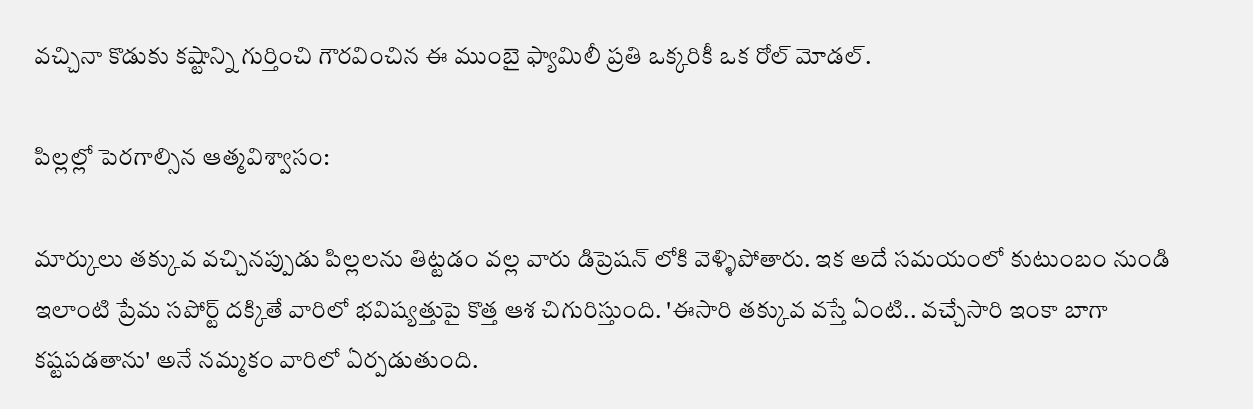వచ్చినా కొడుకు కష్టాన్ని గుర్తించి గౌరవించిన ఈ ముంబై ఫ్యామిలీ ప్రతి ఒక్కరికీ ఒక రోల్ మోడల్.

పిల్లల్లో పెరగాల్సిన ఆత్మవిశ్వాసం:

మార్కులు తక్కువ వచ్చినప్పుడు పిల్లలను తిట్టడం వల్ల వారు డిప్రెషన్ లోకి వెళ్ళిపోతారు. ఇక అదే సమయంలో కుటుంబం నుండి ఇలాంటి ప్రేమ సపోర్ట్ దక్కితే వారిలో భవిష్యత్తుపై కొత్త ఆశ చిగురిస్తుంది. 'ఈసారి తక్కువ వస్తే ఏంటి.. వచ్చేసారి ఇంకా బాగా కష్టపడతాను' అనే నమ్మకం వారిలో ఏర్పడుతుంది.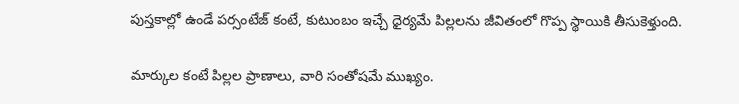పుస్తకాల్లో ఉండే పర్సంటేజ్ కంటే, కుటుంబం ఇచ్చే ధైర్యమే పిల్లలను జీవితంలో గొప్ప స్థాయికి తీసుకెళ్తుంది.

మార్కుల కంటే పిల్లల ప్రాణాలు, వారి సంతోషమే ముఖ్యం.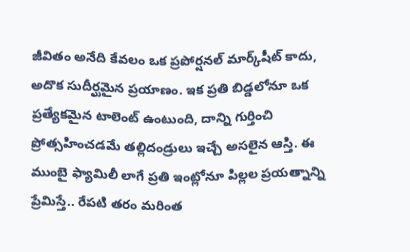జీవితం అనేది కేవలం ఒక ప్రపోర్షనల్ మార్క్‌షీట్ కాదు, అదొక సుదీర్ఘమైన ప్రయాణం. ఇక ప్రతి బిడ్డలోనూ ఒక ప్రత్యేకమైన టాలెంట్ ఉంటుంది, దాన్ని గుర్తించి ప్రోత్సహించడమే తల్లిదండ్రులు ఇచ్చే అసలైన ఆస్తి. ఈ ముంబై ఫ్యామిలీ లాగే ప్రతి ఇంట్లోనూ పిల్లల ప్రయత్నాన్ని ప్రేమిస్తే.. రేపటి తరం మరింత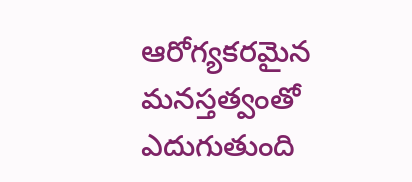ఆరోగ్యకరమైన మనస్తత్వంతో ఎదుగుతుంది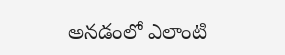అనడంలో ఎలాంటి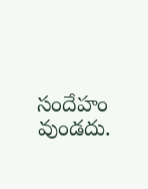సందేహం వుండదు.